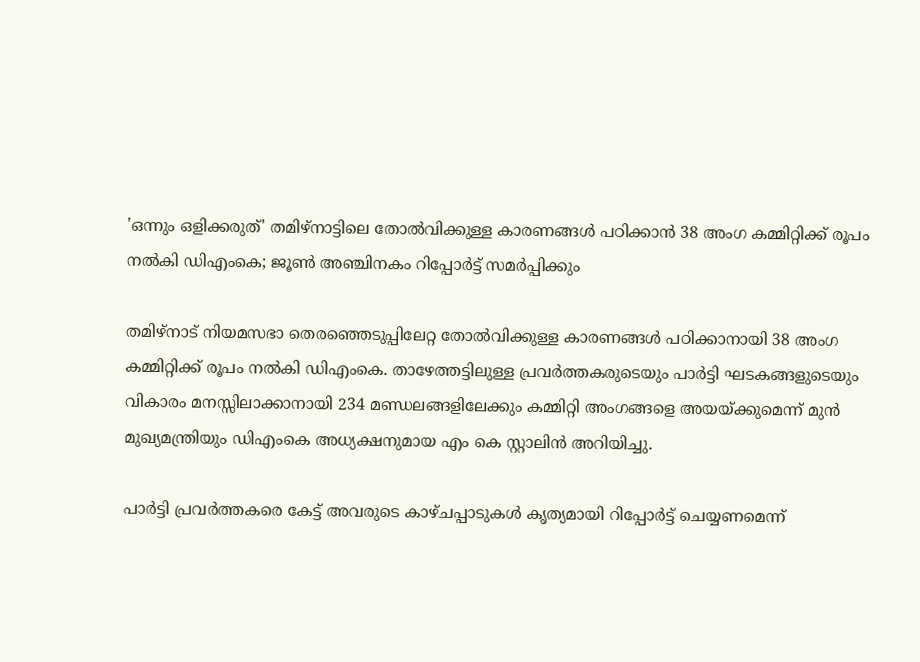'ഒന്നും ഒളിക്കരുത്' തമിഴ്‌നാട്ടിലെ തോൽവിക്കുള്ള കാരണങ്ങൾ പഠിക്കാൻ 38 അംഗ കമ്മിറ്റിക്ക് രൂപം നൽകി ഡിഎംകെ; ജൂൺ അഞ്ചിനകം റിപ്പോർട്ട് സമർപ്പിക്കും

തമിഴ്നാട് നിയമസഭാ തെരഞ്ഞെടുപ്പിലേറ്റ തോൽവിക്കുള്ള കാരണങ്ങൾ പഠിക്കാനായി 38 അംഗ കമ്മിറ്റിക്ക് രൂപം നൽകി ഡിഎംകെ. താഴേത്തട്ടിലുള്ള പ്രവർത്തകരുടെയും പാർട്ടി ഘടകങ്ങളുടെയും വികാരം മനസ്സിലാക്കാനായി 234 മണ്ഡലങ്ങളിലേക്കും കമ്മിറ്റി അംഗങ്ങളെ അയയ്ക്കുമെന്ന് മുൻ മുഖ്യമന്ത്രിയും ഡിഎംകെ അധ്യക്ഷനുമായ എം കെ സ്റ്റാലിൻ അറിയിച്ചു.

പാർട്ടി പ്രവർത്തകരെ കേട്ട് അവരുടെ കാഴ്ചപ്പാടുകൾ കൃത്യമായി റിപ്പോർട്ട് ചെയ്യണമെന്ന്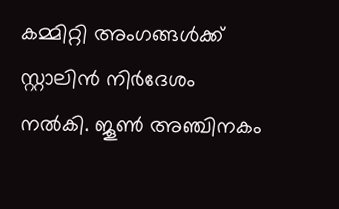കമ്മിറ്റി അംഗങ്ങൾക്ക് സ്റ്റാലിൻ നിർദേശം നൽകി. ജൂൺ അഞ്ചിനകം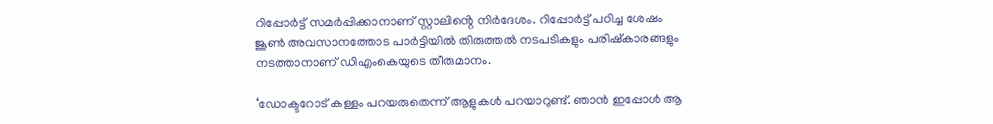റിപ്പോർട്ട് സമർപ്പിക്കാനാണ് സ്റ്റാലിൻ്റെ നിർദേശം. റിപ്പോർട്ട് പഠിച്ച ശേഷം ജൂൺ അവസാനത്തോട പാർട്ടിയിൽ തിരുത്തൽ നടപടികളും പരിഷ്കാരങ്ങളും നടത്താനാണ് ഡിഎംകെയുടെ തീരുമാനം.

‘ഡോക്ടറോട് കള്ളം പറയരുതെന്ന് ആളുകൾ പറയാറുണ്ട്. ഞാൻ ഇപ്പോൾ ആ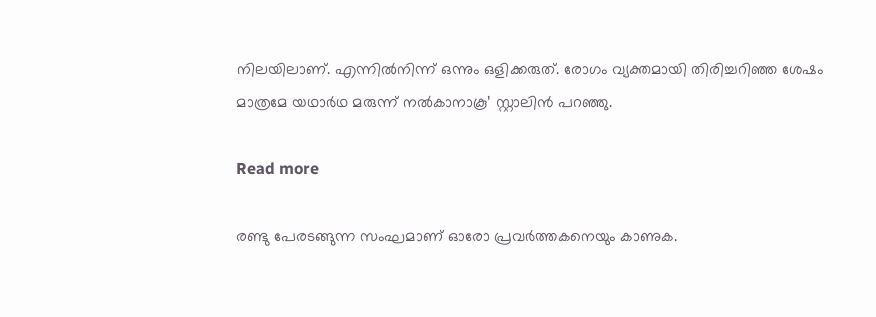നിലയിലാണ്. എന്നിൽനിന്ന് ഒന്നും ഒളിക്കരുത്. രോഗം വ്യക്തമായി തിരിച്ചറിഞ്ഞ ശേഷം മാത്രമേ യഥാർഥ മരുന്ന് നൽകാനാകൂ’ സ്റ്റാലിൻ പറഞ്ഞു.

Read more

രണ്ടു പേരടങ്ങുന്ന സംഘമാണ് ഓരോ പ്രവർത്തകനെയും കാണുക.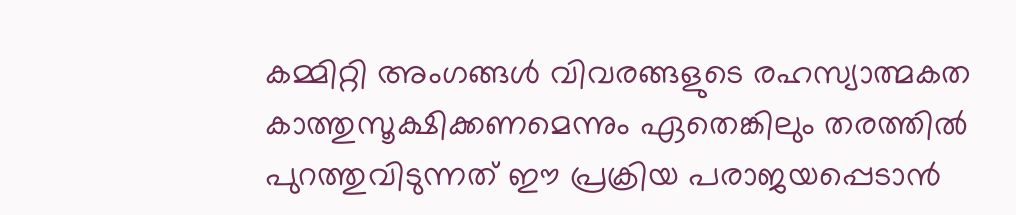കമ്മിറ്റി അംഗങ്ങൾ വിവരങ്ങളുടെ രഹസ്യാത്മകത കാത്തുസൂക്ഷിക്കണമെന്നും ഏതെങ്കിലും തരത്തിൽ പുറത്തുവിടുന്നത് ഈ പ്രക്രിയ പരാജയപ്പെടാൻ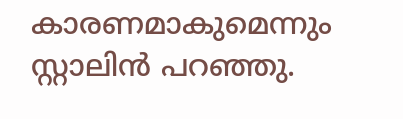കാരണമാകുമെന്നും സ്റ്റാലിൻ പറഞ്ഞു.